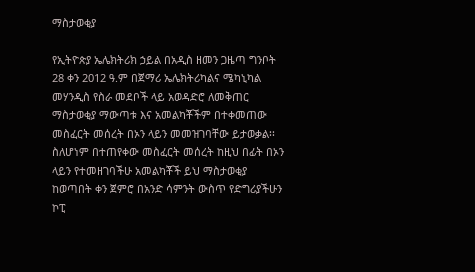ማስታወቂያ

የኢትዮጵያ ኤሌክትሪክ ኃይል በአዲስ ዘመን ጋዜጣ ግንቦት 28 ቀን 2012 ዓ.ም በጀማሪ ኤሌክትሪካልና ሜካኒካል መሃንዲስ የስራ መደቦች ላይ አወዳድሮ ለመቅጠር ማስታወቂያ ማውጣቱ እና አመልካቾችም በተቀመጠው መስፈርት መሰረት በኦን ላይን መመዝገባቸው ይታወቃል፡፡
ስለሆነም በተጠየቀው መስፈርት መሰረት ከዚህ በፊት በኦን ላይን የተመዘገባችሁ አመልካቾች ይህ ማስታወቂያ ከወጣበት ቀን ጀምሮ በአንድ ሳምንት ውስጥ የድግሪያችሁን ኮፒ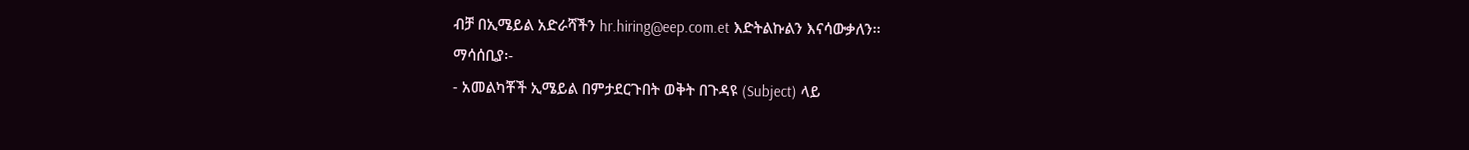ብቻ በኢሜይል አድራሻችን hr.hiring@eep.com.et እድትልኩልን እናሳውቃለን፡፡
ማሳሰቢያ፡-
- አመልካቾች ኢሜይል በምታደርጉበት ወቅት በጉዳዩ (Subject) ላይ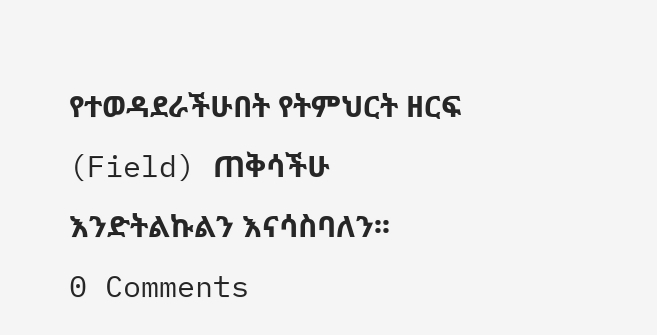የተወዳደራችሁበት የትምህርት ዘርፍ (Field) ጠቅሳችሁ እንድትልኩልን እናሳስባለን፡፡
0 Comments